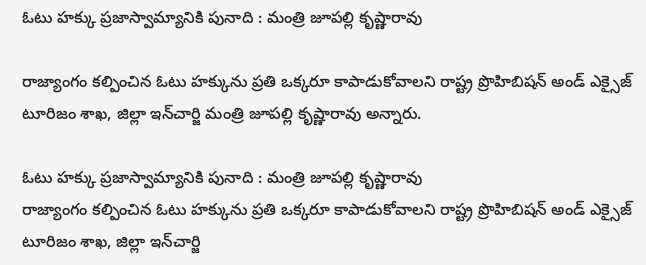ఓటు హక్కు ప్రజాస్వామ్యానికి పునాది : మంత్రి జూపల్లి కృష్ణారావు

రాజ్యాంగం కల్పించిన ఓటు హక్కును ప్రతి ఒక్కరూ కాపాడుకోవాలని రాష్ట్ర ప్రొహిబిషన్ అండ్ ఎక్సైజ్ టూరిజం శాఖ, జిల్లా ఇన్‌‌‌‌చార్జి మంత్రి జూపల్లి కృష్ణారావు అన్నారు.

ఓటు హక్కు ప్రజాస్వామ్యానికి పునాది : మంత్రి జూపల్లి కృష్ణారావు
రాజ్యాంగం కల్పించిన ఓటు హక్కును ప్రతి ఒక్కరూ కాపాడుకోవాలని రాష్ట్ర ప్రొహిబిషన్ అండ్ ఎక్సైజ్ టూరిజం శాఖ, జిల్లా ఇన్‌‌‌‌చార్జి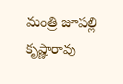మంత్రి జూపల్లి కృష్ణారావు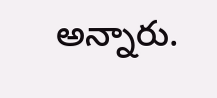అన్నారు.